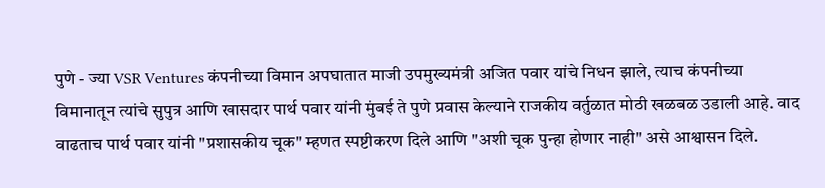पुणे - ज्या VSR Ventures कंपनीच्या विमान अपघातात माजी उपमुख्यमंत्री अजित पवार यांचे निधन झाले, त्याच कंपनीच्या विमानातून त्यांचे सुपुत्र आणि खासदार पार्थ पवार यांनी मुंबई ते पुणे प्रवास केल्याने राजकीय वर्तुळात मोठी खळबळ उडाली आहे. वाद वाढताच पार्थ पवार यांनी "प्रशासकीय चूक" म्हणत स्पष्टीकरण दिले आणि "अशी चूक पुन्हा होणार नाही" असे आश्वासन दिले.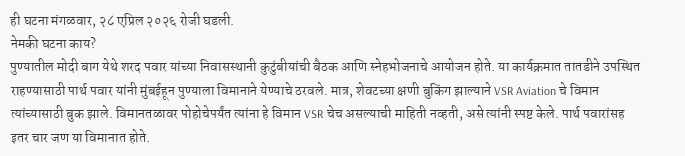ही घटना मंगळवार, २८ एप्रिल २०२६ रोजी घडली.
नेमकी घटना काय?
पुण्यातील मोदी बाग येथे शरद पवार यांच्या निवासस्थानी कुटुंबीयांची बैठक आणि स्नेहभोजनाचे आयोजन होते. या कार्यक्रमात तातडीने उपस्थित राहण्यासाठी पार्थ पवार यांनी मुंबईहून पुण्याला विमानाने येण्याचे ठरवले. मात्र, शेवटच्या क्षणी बुकिंग झाल्याने VSR Aviation चे विमान त्यांच्यासाठी बुक झाले. विमानतळावर पोहोचेपर्यंत त्यांना हे विमान VSR चेच असल्याची माहिती नव्हती, असे त्यांनी स्पष्ट केले. पार्थ पवारांसह इतर चार जण या विमानात होते.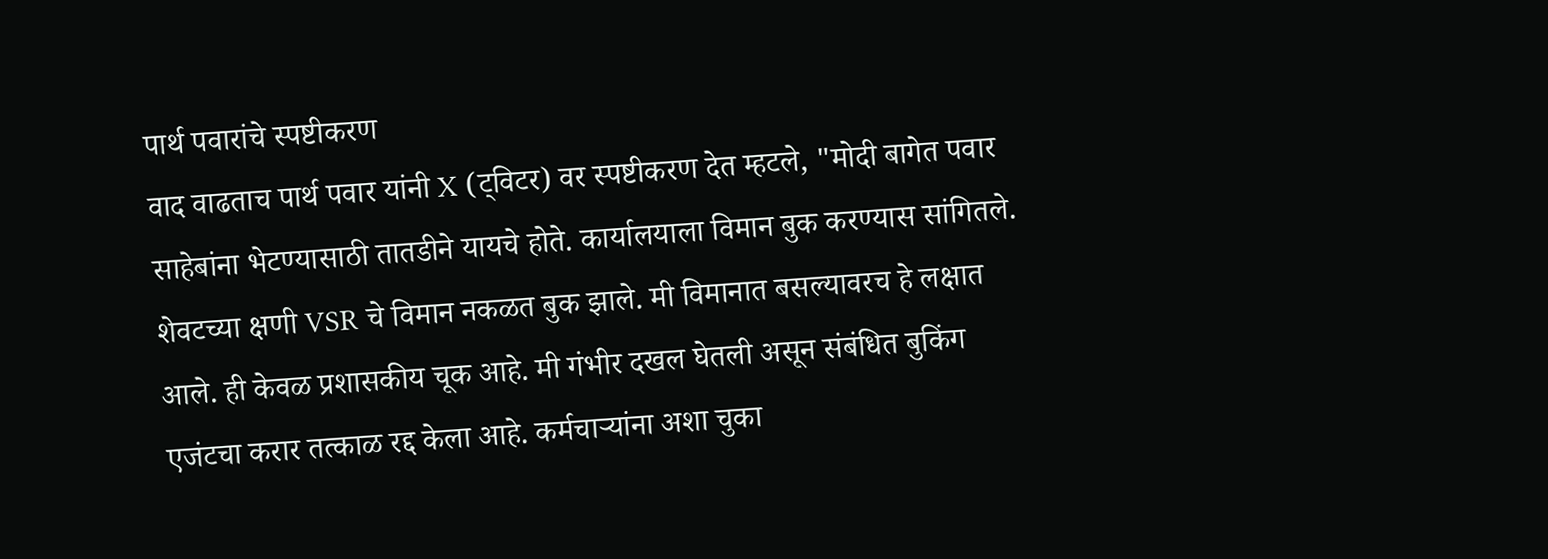पार्थ पवारांचे स्पष्टीकरण
वाद वाढताच पार्थ पवार यांनी X (ट्विटर) वर स्पष्टीकरण देत म्हटले, "मोदी बागेत पवार साहेबांना भेटण्यासाठी तातडीने यायचे होते. कार्यालयाला विमान बुक करण्यास सांगितले. शेवटच्या क्षणी VSR चे विमान नकळत बुक झाले. मी विमानात बसल्यावरच हे लक्षात आले. ही केवळ प्रशासकीय चूक आहे. मी गंभीर दखल घेतली असून संबंधित बुकिंग एजंटचा करार तत्काळ रद्द केला आहे. कर्मचाऱ्यांना अशा चुका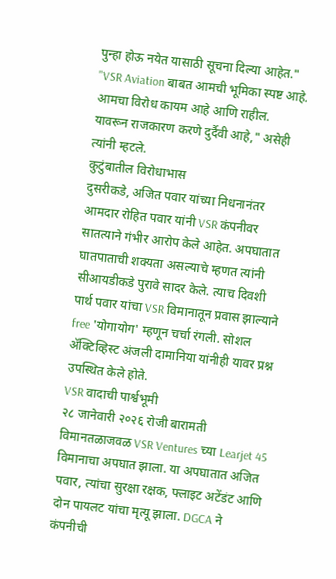पुन्हा होऊ नयेत यासाठी सूचना दिल्या आहेत."
"VSR Aviation बाबत आमची भूमिका स्पष्ट आहे. आमचा विरोध कायम आहे आणि राहील. यावरून राजकारण करणे दुर्दैवी आहे," असेही त्यांनी म्हटले.
कुटुंबातील विरोधाभास
दुसरीकडे, अजित पवार यांच्या निधनानंतर आमदार रोहित पवार यांनी VSR कंपनीवर सातत्याने गंभीर आरोप केले आहेत. अपघातात घातपाताची शक्यता असल्याचे म्हणत त्यांनी सीआयडीकडे पुरावे सादर केले. त्याच दिवशी पार्थ पवार यांचा VSR विमानातून प्रवास झाल्याने free 'योगायोग' म्हणून चर्चा रंगली. सोशल ॲक्टिव्हिस्ट अंजली दामानिया यांनीही यावर प्रश्न उपस्थित केले होते.
VSR वादाची पार्श्वभूमी
२८ जानेवारी २०२६ रोजी बारामती विमानतळाजवळ VSR Ventures च्या Learjet 45 विमानाचा अपघात झाला. या अपघातात अजित पवार, त्यांचा सुरक्षा रक्षक, फ्लाइट अटेंडंट आणि दोन पायलट यांचा मृत्यू झाला. DGCA ने कंपनीची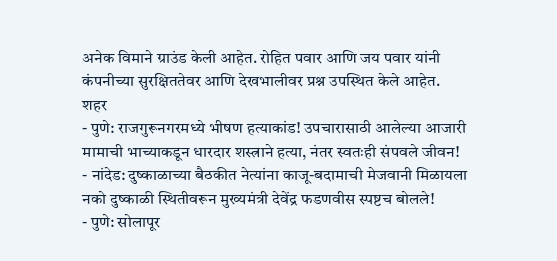अनेक विमाने ग्राउंड केली आहेत. रोहित पवार आणि जय पवार यांनी कंपनीच्या सुरक्षिततेवर आणि देखभालीवर प्रश्न उपस्थित केले आहेत.
शहर
- पुणे: राजगुरूनगरमध्ये भीषण हत्याकांड! उपचारासाठी आलेल्या आजारी मामाची भाच्याकडून धारदार शस्त्राने हत्या, नंतर स्वतःही संपवले जीवन!
- नांदेड: दुष्काळाच्या बैठकीत नेत्यांना काजू-बदामाची मेजवानी मिळायला नको दुष्काळी स्थितीवरून मुख्यमंत्री देवेंद्र फडणवीस स्पष्टच बोलले!
- पुणे: सोलापूर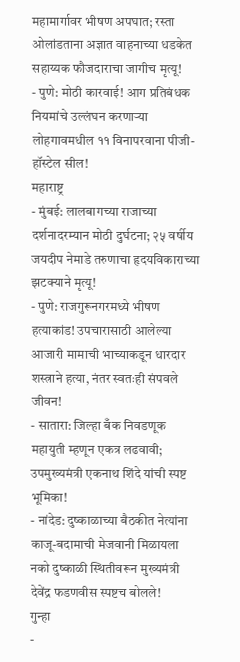महामार्गावर भीषण अपघात; रस्ता ओलांडताना अज्ञात वाहनाच्या धडकेत सहाय्यक फौजदाराचा जागीच मृत्यू!
- पुणे: मोठी कारवाई! आग प्रतिबंधक नियमांचे उल्लंघन करणाऱ्या लोहगावमधील ११ विनापरवाना पीजी-हॉस्टेल सील!
महाराष्ट्र
- मुंबई: लालबागच्या राजाच्या दर्शनादरम्यान मोठी दुर्घटना; २५ वर्षीय जयदीप नेमाडे तरुणाचा हृदयविकाराच्या झटक्याने मृत्यू!
- पुणे: राजगुरूनगरमध्ये भीषण हत्याकांड! उपचारासाठी आलेल्या आजारी मामाची भाच्याकडून धारदार शस्त्राने हत्या, नंतर स्वतःही संपवले जीवन!
- सातारा: जिल्हा बँक निवडणूक महायुती म्हणून एकत्र लढवावी; उपमुख्यमंत्री एकनाथ शिंदे यांची स्पष्ट भूमिका!
- नांदेड: दुष्काळाच्या बैठकीत नेत्यांना काजू-बदामाची मेजवानी मिळायला नको दुष्काळी स्थितीवरून मुख्यमंत्री देवेंद्र फडणवीस स्पष्टच बोलले!
गुन्हा
-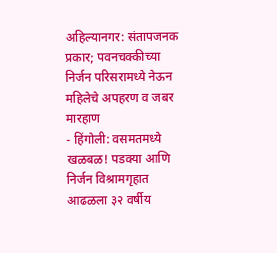अहिल्यानगर: संतापजनक प्रकार; पवनचक्कीच्या निर्जन परिसरामध्ये नेऊन महिलेचे अपहरण व जबर मारहाण
- हिंगोली: वसमतमध्ये खळबळ! पडक्या आणि निर्जन विश्रामगृहात आढळला ३२ वर्षीय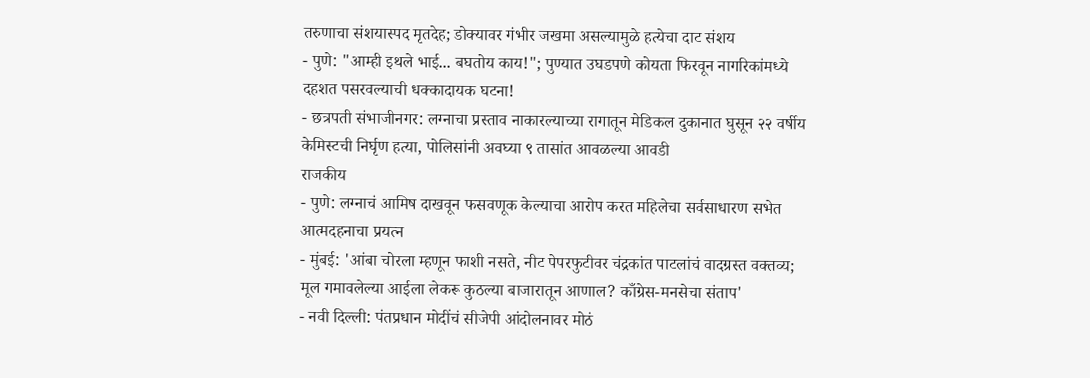तरुणाचा संशयास्पद मृतदेह; डोक्यावर गंभीर जखमा असल्यामुळे हत्येचा दाट संशय
- पुणे: "आम्ही इथले भाई... बघतोय काय!"; पुण्यात उघडपणे कोयता फिरवून नागरिकांमध्ये दहशत पसरवल्याची धक्कादायक घटना!
- छत्रपती संभाजीनगर: लग्नाचा प्रस्ताव नाकारल्याच्या रागातून मेडिकल दुकानात घुसून २२ वर्षीय केमिस्टची निर्घृण हत्या, पोलिसांनी अवघ्या ९ तासांत आवळल्या आवडी
राजकीय
- पुणे: लग्नाचं आमिष दाखवून फसवणूक केल्याचा आरोप करत महिलेचा सर्वसाधारण सभेत आत्मदहनाचा प्रयत्न
- मुंबई: 'आंबा चोरला म्हणून फाशी नसते, नीट पेपरफुटीवर चंद्रकांत पाटलांचं वादग्रस्त वक्तव्य; मूल गमावलेल्या आईला लेकरू कुठल्या बाजारातून आणाल? काँग्रेस-मनसेचा संताप'
- नवी दिल्ली: पंतप्रधान मोदींचं सीजेपी आंदोलनावर मोठं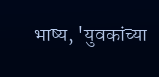भाष्य, 'युवकांच्या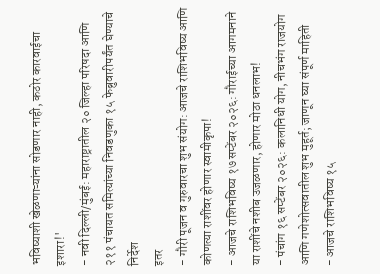भविष्याशी खेळणाऱ्यांना सोडणार नाही, कठोर कारवाईचा इशारा!'
- नवी दिल्ली/मुंबई: महाराष्ट्रातील २० जिल्हा परिषदा आणि २११ पंचायत समित्यांच्या निवडणुका १५ फेब्रुवारीपर्यंत घेण्याचे निर्देश
इतर
- गौरी पूजन व गुरुवारचा शुभ संयोग: आजचे राशिभविष्य आणि कोणत्या राशींवर होणार स्वामीकृपा!
- आजचे राशिभविष्य १७ सप्टेंबर २०२६: गौराईच्या आगमनाने या राशींचे नशीब उजळणार, होणार मोठा धनलाभ!
- पंचांग १६ सप्टेंबर २०२६: कलानिधी योग, नीचभंग राजयोग आणि गणेशोत्सवातील शुभ मुहूर्त; जाणून घ्या संपूर्ण माहिती
- आजचे राशिभविष्य १५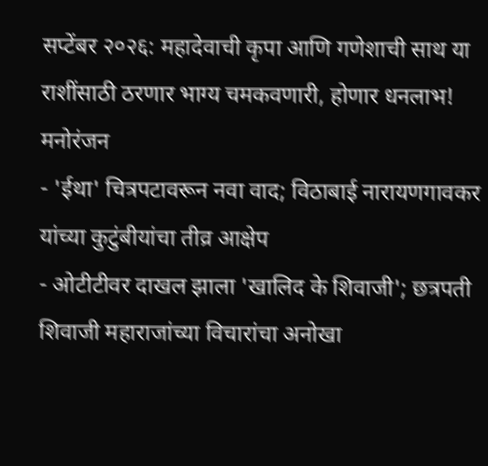सप्टेंबर २०२६: महादेवाची कृपा आणि गणेशाची साथ या राशींसाठी ठरणार भाग्य चमकवणारी, होणार धनलाभ!
मनोरंजन
- 'ईथा' चित्रपटावरून नवा वाद; विठाबाई नारायणगावकर यांच्या कुटुंबीयांचा तीव्र आक्षेप
- ओटीटीवर दाखल झाला 'खालिद के शिवाजी'; छत्रपती शिवाजी महाराजांच्या विचारांचा अनोखा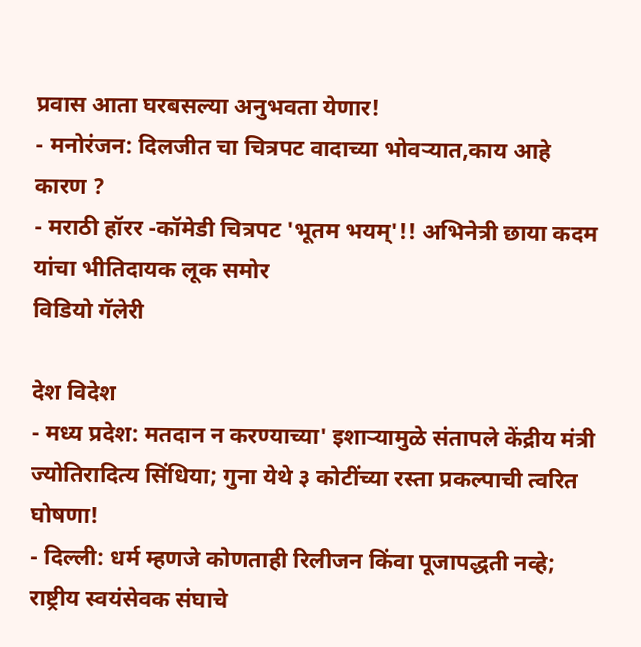प्रवास आता घरबसल्या अनुभवता येणार!
- मनोरंजन: दिलजीत चा चित्रपट वादाच्या भोवऱ्यात,काय आहे कारण ?
- मराठी हॉरर -कॉमेडी चित्रपट 'भूतम भयम्'!! अभिनेत्री छाया कदम यांचा भीतिदायक लूक समोर
विडियो गॅलेरी

देश विदेश
- मध्य प्रदेश: मतदान न करण्याच्या' इशाऱ्यामुळे संतापले केंद्रीय मंत्री ज्योतिरादित्य सिंधिया; गुना येथे ३ कोटींच्या रस्ता प्रकल्पाची त्वरित घोषणा!
- दिल्ली: धर्म म्हणजे कोणताही रिलीजन किंवा पूजापद्धती नव्हे; राष्ट्रीय स्वयंसेवक संघाचे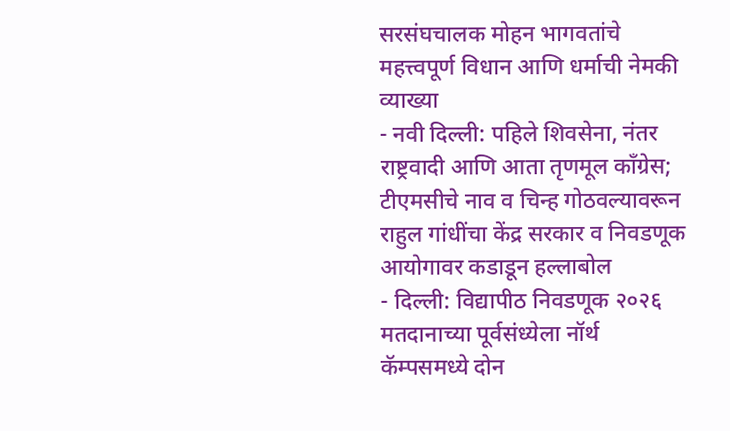सरसंघचालक मोहन भागवतांचे महत्त्वपूर्ण विधान आणि धर्माची नेमकी व्याख्या
- नवी दिल्ली: पहिले शिवसेना, नंतर राष्ट्रवादी आणि आता तृणमूल काँग्रेस; टीएमसीचे नाव व चिन्ह गोठवल्यावरून राहुल गांधींचा केंद्र सरकार व निवडणूक आयोगावर कडाडून हल्लाबोल
- दिल्ली: विद्यापीठ निवडणूक २०२६ मतदानाच्या पूर्वसंध्येला नॉर्थ कॅम्पसमध्ये दोन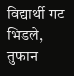विद्यार्थी गट भिडले, तुफान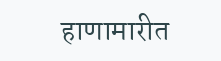हाणामारीत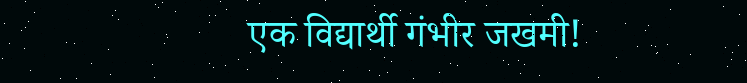एक विद्यार्थी गंभीर जखमी!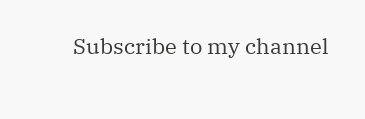Subscribe to my channel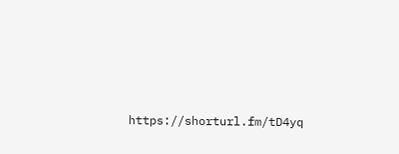https://shorturl.fm/tD4yq